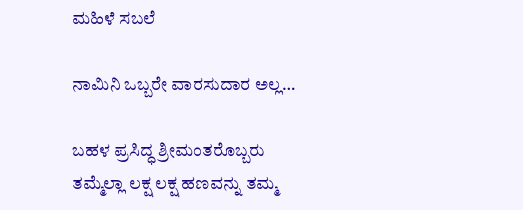ಮಹಿಳೆ ಸಬಲೆ

ನಾಮಿನಿ ಒಬ್ಬರೇ ವಾರಸುದಾರ ಅಲ್ಲ…

ಬಹಳ ಪ್ರಸಿದ್ಧ ಶ್ರೀಮಂತರೊಬ್ಬರು ತಮ್ಮೆಲ್ಲಾ ಲಕ್ಷ ಲಕ್ಷ ಹಣವನ್ನು ತಮ್ಮ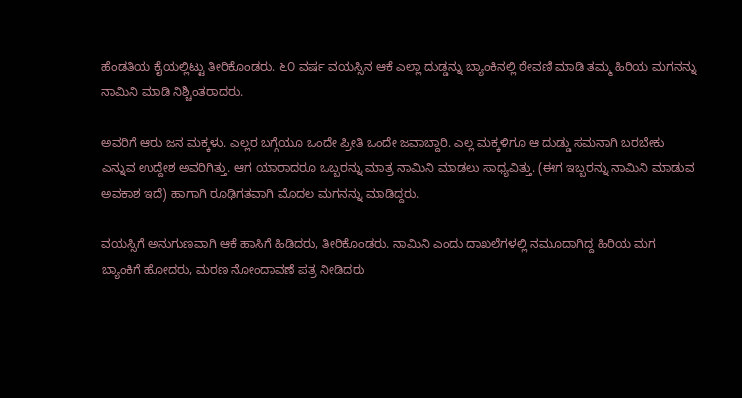ಹೆಂಡತಿಯ ಕೈಯಲ್ಲಿಟ್ಟು ತೀರಿಕೊಂಡರು. ೬೦ ವರ್ಷ ವಯಸ್ಸಿನ ಆಕೆ ಎಲ್ಲಾ ದುಡ್ಡನ್ನು ಬ್ಯಾಂಕಿನಲ್ಲಿ ಠೇವಣಿ ಮಾಡಿ ತಮ್ಮ ಹಿರಿಯ ಮಗನನ್ನು ನಾಮಿನಿ ಮಾಡಿ ನಿಶ್ಚಿಂತರಾದರು.

ಅವರಿಗೆ ಆರು ಜನ ಮಕ್ಕಳು. ಎಲ್ಲರ ಬಗ್ಗೆಯೂ ಒಂದೇ ಪ್ರೀತಿ ಒಂದೇ ಜವಾಬ್ದಾರಿ. ಎಲ್ಲ ಮಕ್ಕಳಿಗೂ ಆ ದುಡ್ಡು ಸಮನಾಗಿ ಬರಬೇಕು ಎನ್ನುವ ಉದ್ದೇಶ ಅವರಿಗಿತ್ತು. ಆಗ ಯಾರಾದರೂ ಒಬ್ಬರನ್ನು ಮಾತ್ರ ನಾಮಿನಿ ಮಾಡಲು ಸಾಧ್ಯವಿತ್ತು. (ಈಗ ಇಬ್ಬರನ್ನು ನಾಮಿನಿ ಮಾಡುವ ಅವಕಾಶ ಇದೆ) ಹಾಗಾಗಿ ರೂಢಿಗತವಾಗಿ ಮೊದಲ ಮಗನನ್ನು ಮಾಡಿದ್ದರು.

ವಯಸ್ಸಿಗೆ ಅನುಗುಣವಾಗಿ ಆಕೆ ಹಾಸಿಗೆ ಹಿಡಿದರು, ತೀರಿಕೊಂಡರು. ನಾಮಿನಿ ಎಂದು ದಾಖಲೆಗಳಲ್ಲಿ ನಮೂದಾಗಿದ್ದ ಹಿರಿಯ ಮಗ ಬ್ಯಾಂಕಿಗೆ ಹೋದರು, ಮರಣ ನೋಂದಾವಣೆ ಪತ್ರ ನೀಡಿದರು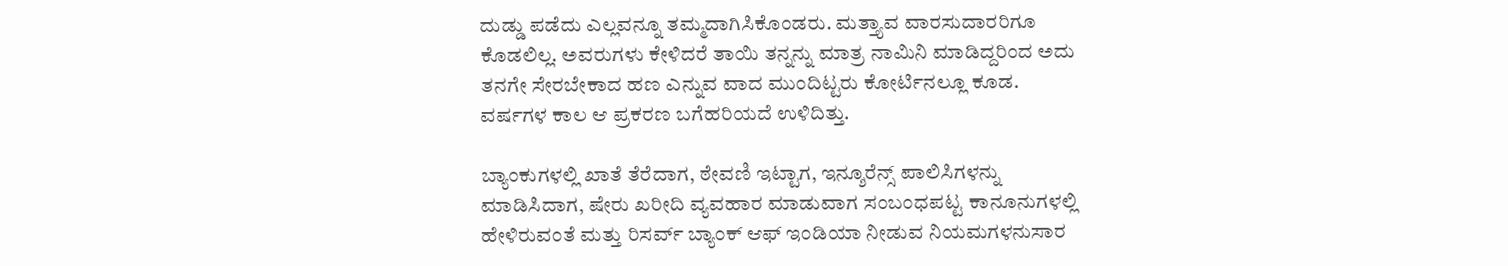ದುಡ್ಡು ಪಡೆದು ಎಲ್ಲವನ್ನೂ ತಮ್ಮದಾಗಿಸಿಕೊಂಡರು. ಮತ್ತ್ಯಾವ ವಾರಸುದಾರರಿಗೂ ಕೊಡಲಿಲ್ಲ. ಅವರುಗಳು ಕೇಳಿದರೆ ತಾಯಿ ತನ್ನನ್ನು ಮಾತ್ರ ನಾಮಿನಿ ಮಾಡಿದ್ದರಿಂದ ಅದು ತನಗೇ ಸೇರಬೇಕಾದ ಹಣ ಎನ್ನುವ ವಾದ ಮುಂದಿಟ್ಟರು ಕೋರ್ಟಿನಲ್ಲೂ ಕೂಡ. ವರ್ಷಗಳ ಕಾಲ ಆ ಪ್ರಕರಣ ಬಗೆಹರಿಯದೆ ಉಳಿದಿತ್ತು.

ಬ್ಯಾಂಕುಗಳಲ್ಲಿ ಖಾತೆ ತೆರೆದಾಗ, ಠೇವಣಿ ಇಟ್ಟಾಗ, ಇನ್ಶೂರೆನ್ಸ್ ಪಾಲಿಸಿಗಳನ್ನು ಮಾಡಿಸಿದಾಗ, ಷೇರು ಖರೀದಿ ವ್ಯವಹಾರ ಮಾಡುವಾಗ ಸಂಬಂಧಪಟ್ಟ ಕಾನೂನುಗಳಲ್ಲಿ ಹೇಳಿರುವಂತೆ ಮತ್ತು ರಿಸರ್ವ್ ಬ್ಯಾಂಕ್ ಆಫ್ ಇಂಡಿಯಾ ನೀಡುವ ನಿಯಮಗಳನುಸಾರ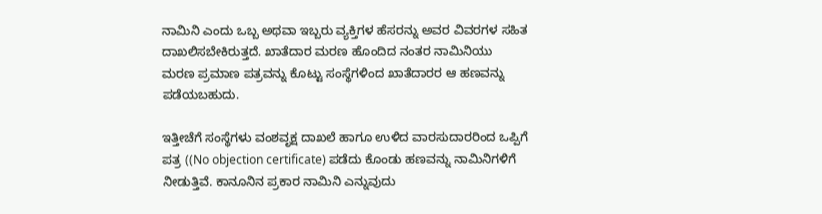ನಾಮಿನಿ ಎಂದು ಒಬ್ಬ ಅಥವಾ ಇಬ್ಬರು ವ್ಯಕ್ತಿಗಳ ಹೆಸರನ್ನು ಅವರ ವಿವರಗಳ ಸಹಿತ ದಾಖಲಿಸಬೇಕಿರುತ್ತದೆ. ಖಾತೆದಾರ ಮರಣ ಹೊಂದಿದ ನಂತರ ನಾಮಿನಿಯು ಮರಣ ಪ್ರಮಾಣ ಪತ್ರವನ್ನು ಕೊಟ್ಟು ಸಂಸ್ಥೆಗಳಿಂದ ಖಾತೆದಾರರ ಆ ಹಣವನ್ನು ಪಡೆಯಬಹುದು.

ಇತ್ತೀಚೆಗೆ ಸಂಸ್ಥೆಗಳು ವಂಶವೃಕ್ಷ ದಾಖಲೆ ಹಾಗೂ ಉಳಿದ ವಾರಸುದಾರರಿಂದ ಒಪ್ಪಿಗೆ ಪತ್ರ ((No objection certificate) ಪಡೆದು ಕೊಂಡು ಹಣವನ್ನು ನಾಮಿನಿಗಳಿಗೆ ನೀಡುತ್ತಿವೆ. ಕಾನೂನಿನ ಪ್ರಕಾರ ನಾಮಿನಿ ಎನ್ನುವುದು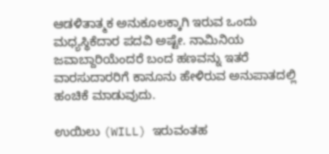ಆಡಳಿತಾತ್ಮಕ ಅನುಕೂಲಕ್ಕಾಗಿ ಇರುವ ಒಂದು ಮಧ್ಯಸ್ಥಿಕೆದಾರ ಪದವಿ ಅಷ್ಟೇ. ನಾಮಿನಿಯ ಜವಾಬ್ದಾರಿಯೆಂದರೆ ಬಂದ ಹಣವನ್ನು ಇತರೆ ವಾರಸುದಾರರಿಗೆ ಕಾನೂನು ಹೇಳಿರುವ ಅನುಪಾತದಲ್ಲಿ ಹಂಚಿಕೆ ಮಾಡುವುದು.

ಉಯಿಲು (WILL) ಇರುವಂತಹ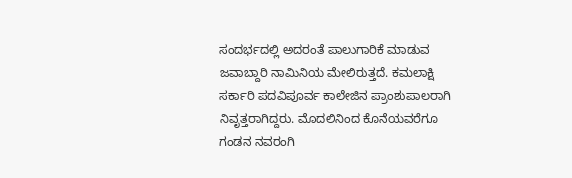ಸಂದರ್ಭದಲ್ಲಿ ಅದರಂತೆ ಪಾಲುಗಾರಿಕೆ ಮಾಡುವ ಜವಾಬ್ದಾರಿ ನಾಮಿನಿಯ ಮೇಲಿರುತ್ತದೆ. ಕಮಲಾಕ್ಷಿ ಸರ್ಕಾರಿ ಪದವಿಪೂರ್ವ ಕಾಲೇಜಿನ ಪ್ರಾಂಶುಪಾಲರಾಗಿ ನಿವೃತ್ತರಾಗಿದ್ದರು. ಮೊದಲಿನಿಂದ ಕೊನೆಯವರೆಗೂ ಗಂಡನ ನವರಂಗಿ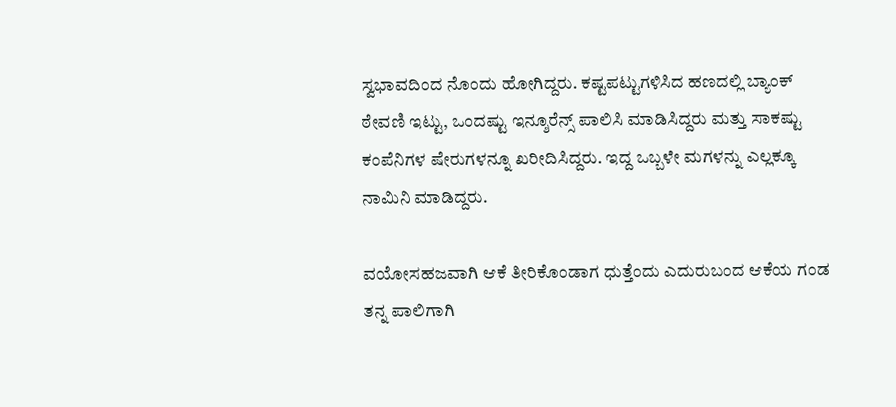ಸ್ವಭಾವದಿಂದ ನೊಂದು ಹೋಗಿದ್ದರು. ಕಷ್ಟಪಟ್ಟುಗಳಿಸಿದ ಹಣದಲ್ಲಿ ಬ್ಯಾಂಕ್ ಠೇವಣಿ ಇಟ್ಟು, ಒಂದಷ್ಟು ಇನ್ಶೂರೆನ್ಸ್ ಪಾಲಿಸಿ ಮಾಡಿಸಿದ್ದರು ಮತ್ತು ಸಾಕಷ್ಟು ಕಂಪೆನಿಗಳ ಷೇರುಗಳನ್ನೂ ಖರೀದಿಸಿದ್ದರು. ಇದ್ದ ಒಬ್ಬಳೇ ಮಗಳನ್ನು ಎಲ್ಲಕ್ಕೂ ನಾಮಿನಿ ಮಾಡಿದ್ದರು.

ವಯೋಸಹಜವಾಗಿ ಆಕೆ ತೀರಿಕೊಂಡಾಗ ಧುತ್ತೆಂದು ಎದುರುಬಂದ ಆಕೆಯ ಗಂಡ ತನ್ನ ಪಾಲಿಗಾಗಿ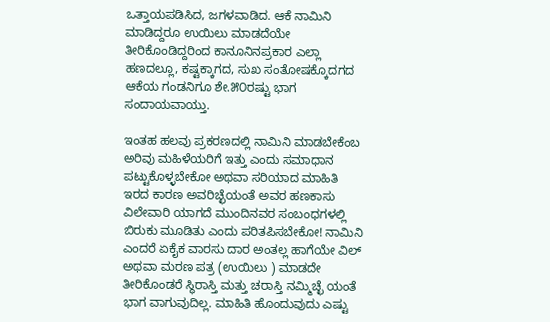ಒತ್ತಾಯಪಡಿಸಿದ, ಜಗಳವಾಡಿದ. ಆಕೆ ನಾಮಿನಿ ಮಾಡಿದ್ದರೂ ಉಯಿಲು ಮಾಡದೆಯೇ ತೀರಿಕೊಂಡಿದ್ದರಿಂದ ಕಾನೂನಿನಪ್ರಕಾರ ಎಲ್ಲಾ ಹಣದಲ್ಲೂ, ಕಷ್ಟಕ್ಕಾಗದ, ಸುಖ ಸಂತೋಷಕ್ಕೊದಗದ ಆಕೆಯ ಗಂಡನಿಗೂ ಶೇ.೫೦ರಷ್ಟು ಭಾಗ ಸಂದಾಯವಾಯ್ತು.

ಇಂತಹ ಹಲವು ಪ್ರಕರಣದಲ್ಲಿ ನಾಮಿನಿ ಮಾಡಬೇಕೆಂಬ ಅರಿವು ಮಹಿಳೆಯರಿಗೆ ಇತ್ತು ಎಂದು ಸಮಾಧಾನ ಪಟ್ಟುಕೊಳ್ಳಬೇಕೋ ಅಥವಾ ಸರಿಯಾದ ಮಾಹಿತಿ ಇರದ ಕಾರಣ ಅವರಿಚ್ಛೆಯಂತೆ ಅವರ ಹಣಕಾಸು ವಿಲೇವಾರಿ ಯಾಗದೆ ಮುಂದಿನವರ ಸಂಬಂಧಗಳಲ್ಲಿ ಬಿರುಕು ಮೂಡಿತು ಎಂದು ಪರಿತಪಿಸಬೇಕೋ! ನಾಮಿನಿ ಎಂದರೆ ಏಕೈಕ ವಾರಸು ದಾರ ಅಂತಲ್ಲ ಹಾಗೆಯೇ ವಿಲ್ ಅಥವಾ ಮರಣ ಪತ್ರ (ಉಯಿಲು ) ಮಾಡದೇ ತೀರಿಕೊಂಡರೆ ಸ್ಥಿರಾಸ್ತಿ ಮತ್ತು ಚರಾಸ್ತಿ ನಮ್ಮಿಚ್ಛೆ ಯಂತೆ ಭಾಗ ವಾಗುವುದಿಲ್ಲ. ಮಾಹಿತಿ ಹೊಂದುವುದು ಎಷ್ಟು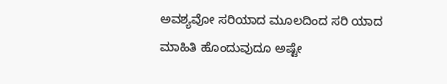ಅವಶ್ಯವೋ ಸರಿಯಾದ ಮೂಲದಿಂದ ಸರಿ ಯಾದ ಮಾಹಿತಿ ಹೊಂದುವುದೂ ಅಷ್ಟೇ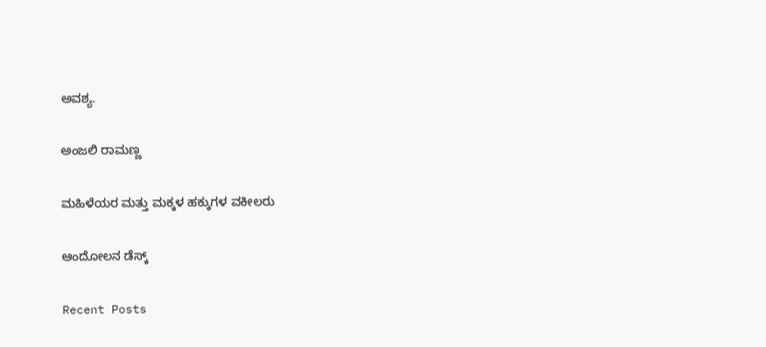ಅವಶ್ಯ.

ಅಂಜಲಿ ರಾಮಣ್ಣ

ಮಹಿಳೆಯರ ಮತ್ತು ಮಕ್ಕಳ ಹಕ್ಕುಗಳ ವಕೀಲರು

ಆಂದೋಲನ ಡೆಸ್ಕ್

Recent Posts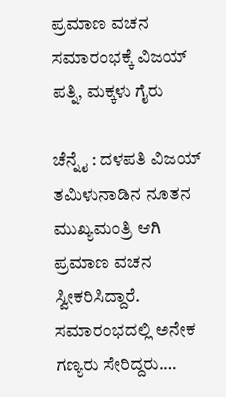ಪ್ರಮಾಣ ವಚನ ಸಮಾರಂಭಕ್ಕೆ ವಿಜಯ್‌ ಪತ್ನಿ, ಮಕ್ಕಳು ಗೈರು

ಚೆನ್ನೈ : ದಳಪತಿ ವಿಜಯ್ ತಮಿಳುನಾಡಿನ ನೂತನ ಮುಖ್ಯಮಂತ್ರಿ ಆಗಿ ಪ್ರಮಾಣ ವಚನ ಸ್ವೀಕರಿಸಿದ್ದಾರೆ. ಸಮಾರಂಭದಲ್ಲಿ ಅನೇಕ ಗಣ್ಯರು ಸೇರಿದ್ದರು.…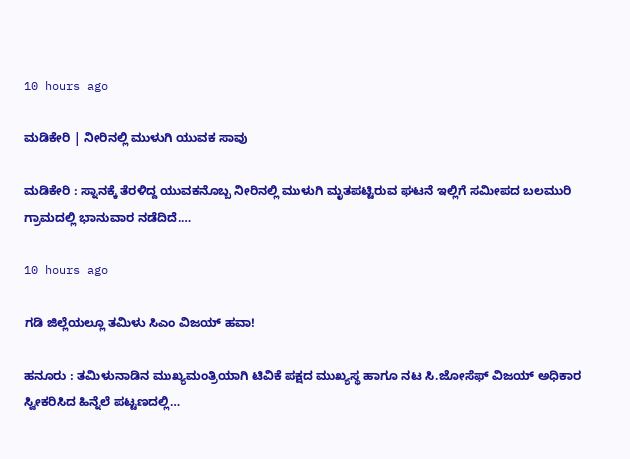10 hours ago

ಮಡಿಕೇರಿ | ನೀರಿನಲ್ಲಿ ಮುಳುಗಿ ಯುವಕ ಸಾವು

ಮಡಿಕೇರಿ : ಸ್ನಾನಕ್ಕೆ ತೆರಳಿದ್ದ ಯುವಕನೊಬ್ಬ ನೀರಿನಲ್ಲಿ ಮುಳುಗಿ ಮೃತಪಟ್ಟಿರುವ ಘಟನೆ ಇಲ್ಲಿಗೆ ಸಮೀಪದ ಬಲಮುರಿ ಗ್ರಾಮದಲ್ಲಿ ಭಾನುವಾರ ನಡೆದಿದೆ.…

10 hours ago

ಗಡಿ ಜಿಲ್ಲೆಯಲ್ಲೂ ತಮಿಳು ಸಿಎಂ ವಿಜಯ್‌ ಹವಾ!

ಹನೂರು : ತಮಿಳುನಾಡಿನ ಮುಖ್ಯಮಂತ್ರಿಯಾಗಿ ಟಿವಿಕೆ ಪಕ್ಷದ ಮುಖ್ಯಸ್ಥ ಹಾಗೂ ನಟ ಸಿ.ಜೋಸೆಫ್ ವಿಜಯ್ ಅಧಿಕಾರ ಸ್ವೀಕರಿಸಿದ ಹಿನ್ನೆಲೆ ಪಟ್ಟಣದಲ್ಲಿ…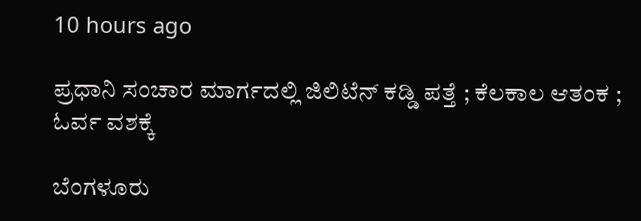10 hours ago

ಪ್ರಧಾನಿ ಸಂಚಾರ ಮಾರ್ಗದಲ್ಲಿ ಜಿಲಿಟೆನ್ ಕಡ್ಡಿ ಪತ್ತೆ ; ಕೆಲಕಾಲ ಆತಂಕ ; ಓರ್ವ ವಶಕ್ಕೆ

ಬೆಂಗಳೂರು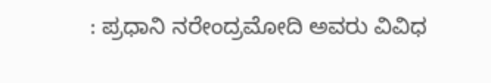: ಪ್ರಧಾನಿ ನರೇಂದ್ರಮೋದಿ ಅವರು ವಿವಿಧ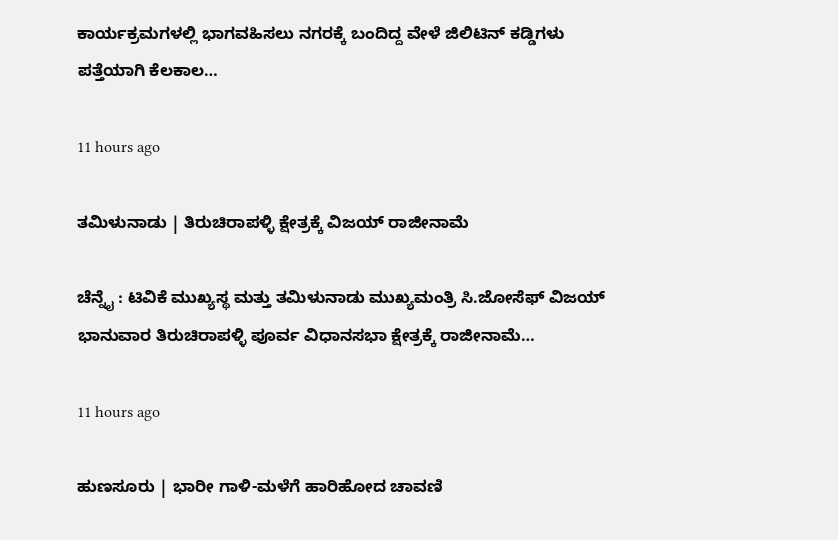ಕಾರ್ಯಕ್ರಮಗಳಲ್ಲಿ ಭಾಗವಹಿಸಲು ನಗರಕ್ಕೆ ಬಂದಿದ್ದ ವೇಳೆ ಜಿಲಿಟಿನ್ ಕಡ್ಡಿಗಳು ಪತ್ತೆಯಾಗಿ ಕೆಲಕಾಲ…

11 hours ago

ತಮಿಳುನಾಡು | ತಿರುಚಿರಾಪಳ್ಳಿ ಕ್ಷೇತ್ರಕ್ಕೆ ವಿಜಯ್ ರಾಜೀನಾಮೆ

ಚೆನ್ನೈ : ಟಿವಿಕೆ ಮುಖ್ಯಸ್ಥ ಮತ್ತು ತಮಿಳುನಾಡು ಮುಖ್ಯಮಂತ್ರಿ ಸಿ.ಜೋಸೆಫ್ ವಿಜಯ್ ಭಾನುವಾರ ತಿರುಚಿರಾಪಳ್ಳಿ ಪೂರ್ವ ವಿಧಾನಸಭಾ ಕ್ಷೇತ್ರಕ್ಕೆ ರಾಜೀನಾಮೆ…

11 hours ago

ಹುಣಸೂರು | ಭಾರೀ ಗಾಳಿ-ಮಳೆಗೆ ಹಾರಿಹೋದ ಚಾವಣಿ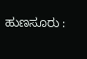ಹುಣಸೂರು :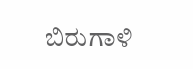ಬಿರುಗಾಳಿ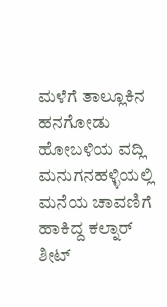ಮಳೆಗೆ ತಾಲ್ಲೂಕಿನ ಹನಗೋಡು ಹೋಬಳಿಯ ವದ್ಲಿ ಮನುಗನಹಳ್ಳಿಯಲ್ಲಿ ಮನೆಯ ಚಾವಣಿಗೆ ಹಾಕಿದ್ದ ಕಲ್ನಾರ್ ಶೀಟ್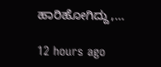ಹಾರಿಹೋಗಿದ್ದು,…

12 hours ago